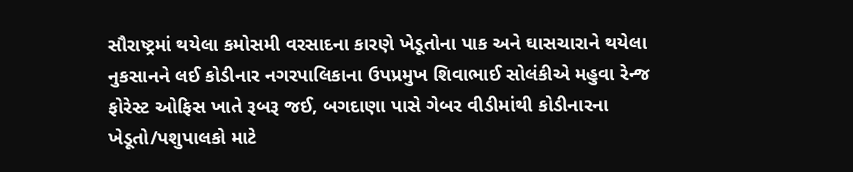સૌરાષ્ટ્રમાં થયેલા કમોસમી વરસાદના કારણે ખેડૂતોના પાક અને ઘાસચારાને થયેલા નુકસાનને લઈ કોડીનાર નગરપાલિકાના ઉપપ્રમુખ શિવાભાઈ સોલંકીએ મહુવા રેન્જ ફોરેસ્ટ ઓફિસ ખાતે રૂબરૂ જઈ, બગદાણા પાસે ગેબર વીડીમાંથી કોડીનારના ખેડૂતો/પશુપાલકો માટે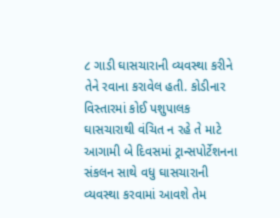૮ ગાડી ઘાસચારાની વ્યવસ્થા કરીને તેને રવાના કરાવેલ હતી. કોડીનાર વિસ્તારમાં કોઈ પશુપાલક ઘાસચારાથી વંચિત ન રહે તે માટે આગામી બે દિવસમાં ટ્રાન્સપોર્ટેશનના સંકલન સાથે વધુ ઘાસચારાની વ્યવસ્થા કરવામાં આવશે તેમ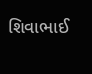શિવાભાઈ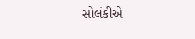સોલંકીએ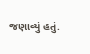જણાવ્યું હતું.